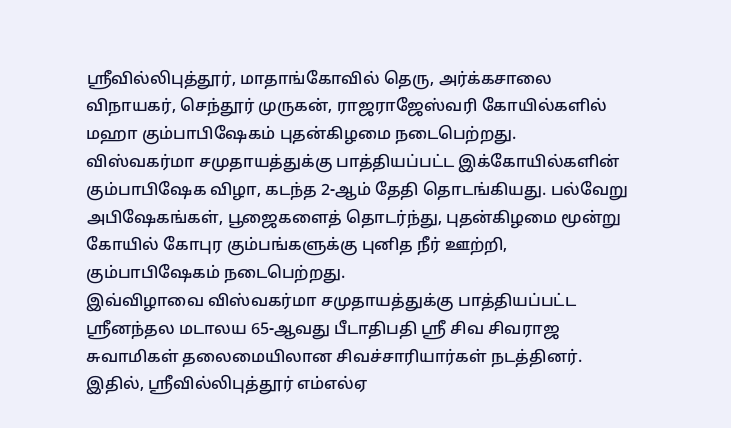ஸ்ரீவில்லிபுத்தூர், மாதாங்கோவில் தெரு, அர்க்கசாலை விநாயகர், செந்தூர் முருகன், ராஜராஜேஸ்வரி கோயில்களில் மஹா கும்பாபிஷேகம் புதன்கிழமை நடைபெற்றது.
விஸ்வகர்மா சமுதாயத்துக்கு பாத்தியப்பட்ட இக்கோயில்களின் கும்பாபிஷேக விழா, கடந்த 2-ஆம் தேதி தொடங்கியது. பல்வேறு அபிஷேகங்கள், பூஜைகளைத் தொடர்ந்து, புதன்கிழமை மூன்று கோயில் கோபுர கும்பங்களுக்கு புனித நீர் ஊற்றி, கும்பாபிஷேகம் நடைபெற்றது.
இவ்விழாவை விஸ்வகர்மா சமுதாயத்துக்கு பாத்தியப்பட்ட ஸ்ரீனந்தல மடாலய 65-ஆவது பீடாதிபதி ஸ்ரீ சிவ சிவராஜ சுவாமிகள் தலைமையிலான சிவச்சாரியார்கள் நடத்தினர். இதில், ஸ்ரீவில்லிபுத்தூர் எம்எல்ஏ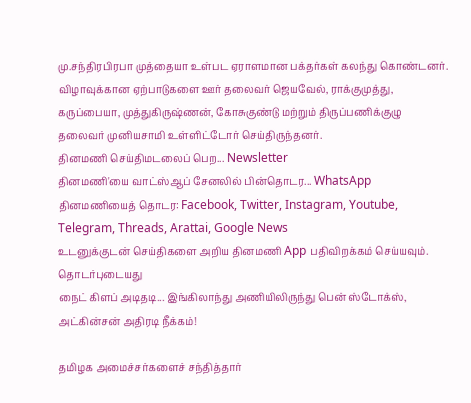மு.சந்திரபிரபா முத்தையா உள்பட ஏராளமான பக்தர்கள் கலந்து கொண்டனர்.
விழாவுக்கான ஏற்பாடுகளை ஊர் தலைவர் ஜெயவேல், ராக்குமுத்து, கருப்பையா, முத்துகிருஷ்ணன், கோசுகுண்டு மற்றும் திருப்பணிக்குழு தலைவர் முனியசாமி உள்ளிட்டோர் செய்திருந்தனர்.
தினமணி செய்திமடலைப் பெற... Newsletter
தினமணி'யை வாட்ஸ்ஆப் சேனலில் பின்தொடர... WhatsApp
தினமணியைத் தொடர: Facebook, Twitter, Instagram, Youtube, Telegram, Threads, Arattai, Google News
உடனுக்குடன் செய்திகளை அறிய தினமணி App பதிவிறக்கம் செய்யவும்.
தொடர்புடையது
நைட் கிளப் அடிதடி... இங்கிலாந்து அணியிலிருந்து பென் ஸ்டோக்ஸ், அட்கின்சன் அதிரடி நீக்கம்!

தமிழக அமைச்சர்களைச் சந்தித்தார்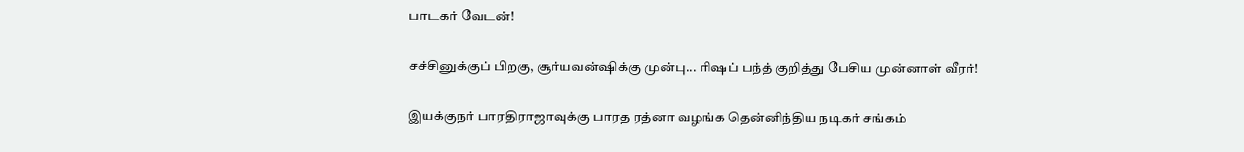பாடகர் வேடன்!

சச்சினுக்குப் பிறகு, சூர்யவன்ஷிக்கு முன்பு... ரிஷப் பந்த் குறித்து பேசிய முன்னாள் வீரர்!

இயக்குநர் பாரதிராஜாவுக்கு பாரத ரத்னா வழங்க தென்னிந்திய நடிகர் சங்கம்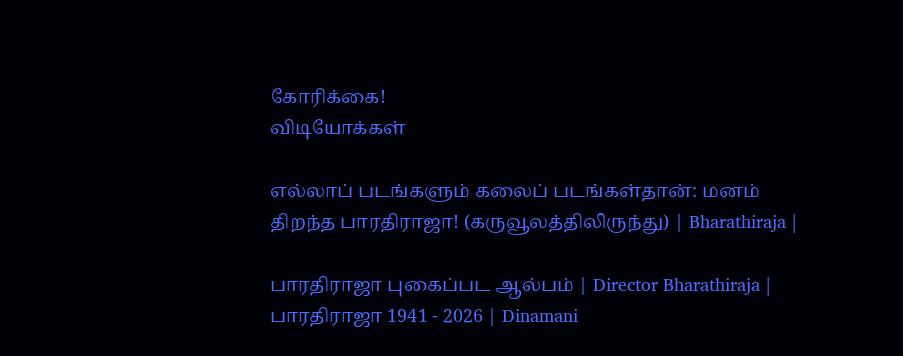கோரிக்கை!
விடியோக்கள்

எல்லாப் படங்களும் கலைப் படங்கள்தான்: மனம் திறந்த பாரதிராஜா! (கருவூலத்திலிருந்து) | Bharathiraja |

பாரதிராஜா புகைப்பட ஆல்பம் | Director Bharathiraja | பாரதிராஜா 1941 - 2026 | Dinamani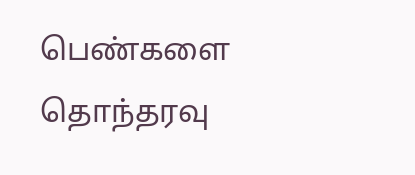பெண்களை தொந்தரவு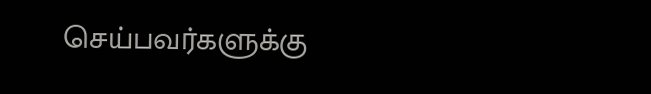செய்பவர்களுக்கு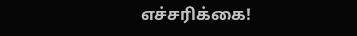எச்சரிக்கை!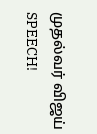முதல்வர் விஜய் SPEECH!